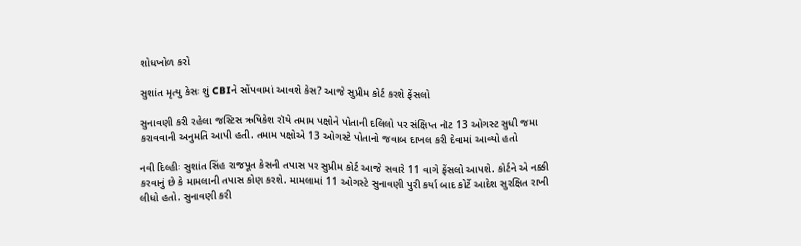શોધખોળ કરો

સુશાંત મૃત્યુ કેસઃ શું CBIને સોંપવામાં આવશે કેસ? આજે સુપ્રીમ કોર્ટ કરશે ફેંસલો

સુનાવણી કરી રહેલા જસ્ટિસ ઋષિકેશ રૉયે તમામ પક્ષોને પોતાની દલિલો પર સંક્ષિપ્ત નૉટ 13 ઓગસ્ટ સુધી જમા કરાવવાની અનુમતિ આપી હતી. તમામ પક્ષોએ 13 ઓગસ્ટે પોતાનો જવાબ દાખલ કરી દેવામાં આવ્યો હતો

નવી દિલ્હીઃ સુશાંત સિંહ રાજપૂત કેસની તપાસ પર સુપ્રીમ કોર્ટ આજે સવારે 11 વાગે ફેંસલો આપશે. કોર્ટને એ નક્કી કરવાનું છે કે મામલાની તપાસ કોણ કરશે. મામલામાં 11 ઓગસ્ટે સુનાવણી પુરી કર્યા બાદ કોર્ટે આદેશ સુરક્ષિત રાખી લીધો હતો. સુનાવણી કરી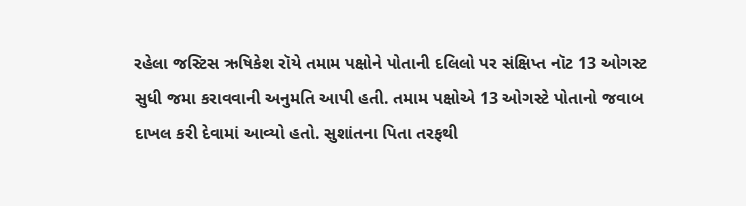રહેલા જસ્ટિસ ઋષિકેશ રૉયે તમામ પક્ષોને પોતાની દલિલો પર સંક્ષિપ્ત નૉટ 13 ઓગસ્ટ સુધી જમા કરાવવાની અનુમતિ આપી હતી. તમામ પક્ષોએ 13 ઓગસ્ટે પોતાનો જવાબ દાખલ કરી દેવામાં આવ્યો હતો. સુશાંતના પિતા તરફથી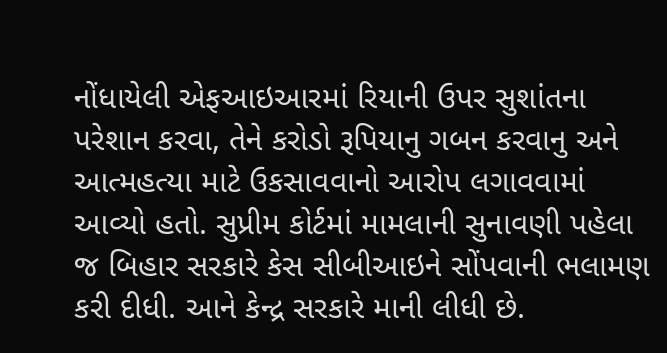નોંધાયેલી એફઆઇઆરમાં રિયાની ઉપર સુશાંતના પરેશાન કરવા, તેને કરોડો રૂપિયાનુ ગબન કરવાનુ અને આત્મહત્યા માટે ઉકસાવવાનો આરોપ લગાવવામાં આવ્યો હતો. સુપ્રીમ કોર્ટમાં મામલાની સુનાવણી પહેલા જ બિહાર સરકારે કેસ સીબીઆઇને સોંપવાની ભલામણ કરી દીધી. આને કેન્દ્ર સરકારે માની લીધી છે.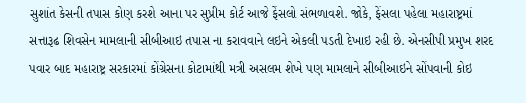સુશાંત કેસની તપાસ કોણ કરશે આના પર સુપ્રીમ કોર્ટ આજે ફેંસલો સંભળાવશે. જોકે, ફેંસલા પહેલા મહારાષ્ટ્રમાં સત્તારૂઢ શિવસેન મામલાની સીબીઆઇ તપાસ ના કરાવવાને લઇને એકલી પડતી દેખાઇ રહી છે. એનસીપી પ્રમુખ શરદ પવાર બાદ મહારાષ્ટ્ર સરકારમાં કોંગ્રેસના કોટામાંથી મત્રી અસલમ શેખે પણ મામલાને સીબીઆઇને સોંપવાની કોઇ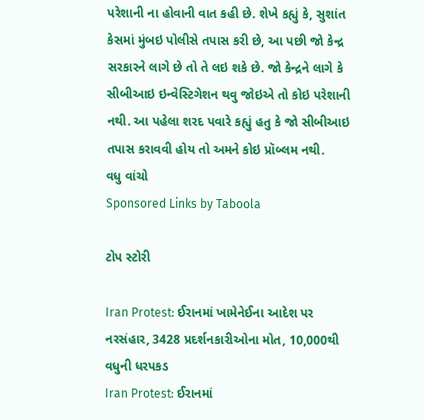પરેશાની ના હોવાની વાત કહી છે. શેખે કહ્યું કે, સુશાંત કેસમાં મુંબઇ પોલીસે તપાસ કરી છે, આ પછી જો કેન્દ્ર સરકારને લાગે છે તો તે લઇ શકે છે. જો કેન્દ્રને લાગે કે સીબીઆઇ ઇન્વેસ્ટિગેશન થવુ જોઇએ તો કોઇ પરેશાની નથી. આ પહેલા શરદ પવારે કહ્યું હતુ કે જો સીબીઆઇ તપાસ કરાવવી હોય તો અમને કોઇ પ્રૉબ્લમ નથી.
વધુ વાંચો
Sponsored Links by Taboola

ટોપ સ્ટોરી

Iran Protest: ઈરાનમાં ખામેનેઈના આદેશ પર નરસંહાર, 3428 પ્રદર્શનકારીઓના મોત, 10,000થી વધુની ધરપકડ
Iran Protest: ઈરાનમાં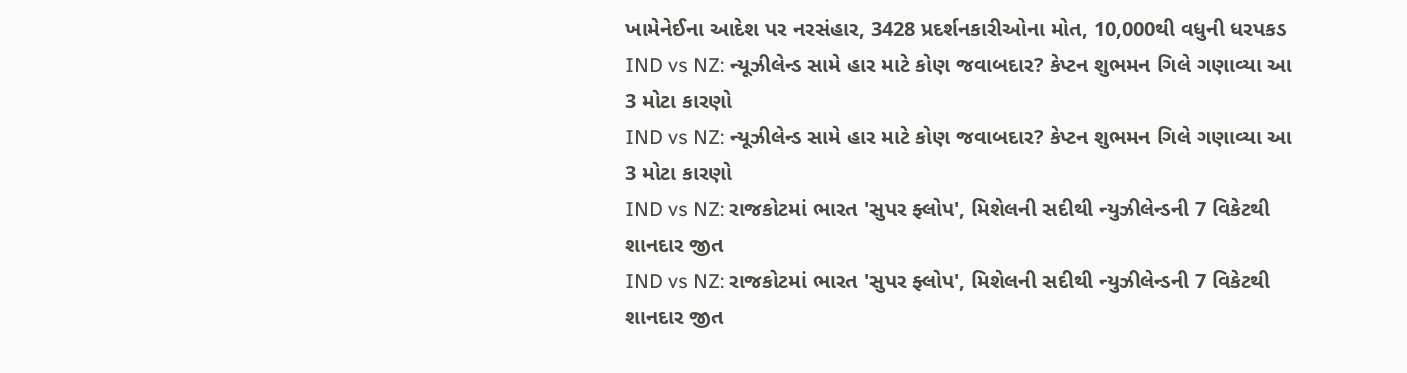ખામેનેઈના આદેશ પર નરસંહાર, 3428 પ્રદર્શનકારીઓના મોત, 10,000થી વધુની ધરપકડ
IND vs NZ: ન્યૂઝીલેન્ડ સામે હાર માટે કોણ જવાબદાર? કેપ્ટન શુભમન ગિલે ગણાવ્યા આ 3 મોટા કારણો
IND vs NZ: ન્યૂઝીલેન્ડ સામે હાર માટે કોણ જવાબદાર? કેપ્ટન શુભમન ગિલે ગણાવ્યા આ 3 મોટા કારણો
IND vs NZ: રાજકોટમાં ભારત 'સુપર ફ્લોપ', મિશેલની સદીથી ન્યુઝીલેન્ડની 7 વિકેટથી શાનદાર જીત
IND vs NZ: રાજકોટમાં ભારત 'સુપર ફ્લોપ', મિશેલની સદીથી ન્યુઝીલેન્ડની 7 વિકેટથી શાનદાર જીત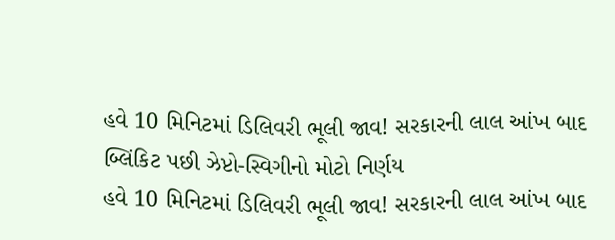હવે 10 મિનિટમાં ડિલિવરી ભૂલી જાવ! સરકારની લાલ આંખ બાદ બ્લિંકિટ પછી ઝેપ્ટો-સ્વિગીનો મોટો નિર્ણય
હવે 10 મિનિટમાં ડિલિવરી ભૂલી જાવ! સરકારની લાલ આંખ બાદ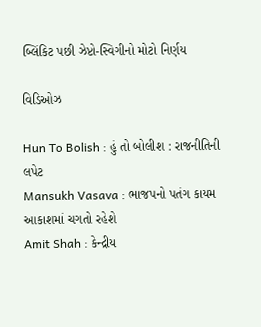બ્લિંકિટ પછી ઝેપ્ટો-સ્વિગીનો મોટો નિર્ણય

વિડિઓઝ

Hun To Bolish : હું તો બોલીશ : રાજનીતિની લપેટ
Mansukh Vasava : ભાજપનો પતંગ કાયમ આકાશમાં ચગતો રહેશે
Amit Shah : કેન્દ્રીય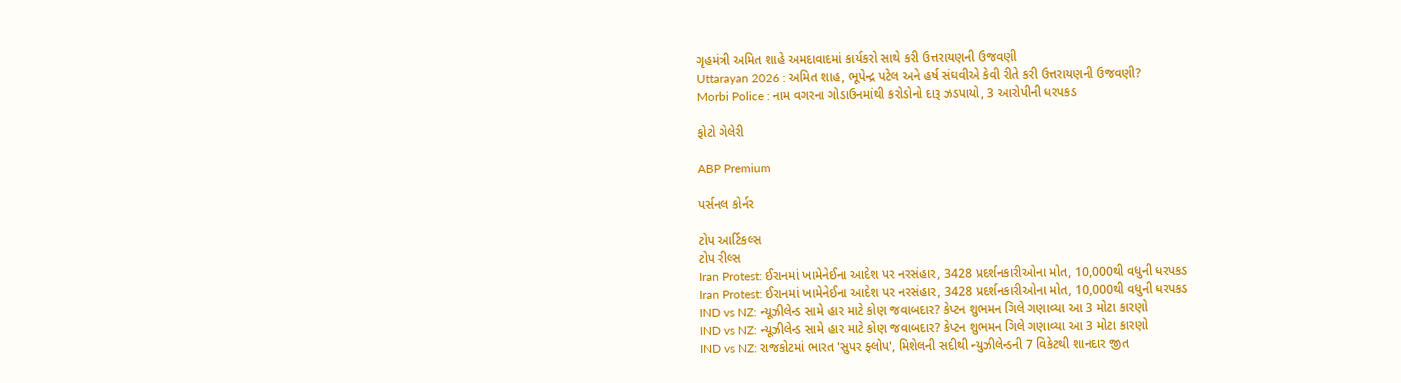ગૃહમંત્રી અમિત શાહે અમદાવાદમાં કાર્યકરો સાથે કરી ઉત્તરાયણની ઉજવણી
Uttarayan 2026 : અમિત શાહ, ભૂપેન્દ્ર પટેલ અને હર્ષ સંઘવીએ કેવી રીતે કરી ઉત્તરાયણની ઉજવણી?
Morbi Police : નામ વગરના ગોડાઉનમાંથી કરોડોનો દારૂ ઝડપાયો, 3 આરોપીની ધરપકડ

ફોટો ગેલેરી

ABP Premium

પર્સનલ કોર્નર

ટોપ આર્ટિકલ્સ
ટોપ રીલ્સ
Iran Protest: ઈરાનમાં ખામેનેઈના આદેશ પર નરસંહાર, 3428 પ્રદર્શનકારીઓના મોત, 10,000થી વધુની ધરપકડ
Iran Protest: ઈરાનમાં ખામેનેઈના આદેશ પર નરસંહાર, 3428 પ્રદર્શનકારીઓના મોત, 10,000થી વધુની ધરપકડ
IND vs NZ: ન્યૂઝીલેન્ડ સામે હાર માટે કોણ જવાબદાર? કેપ્ટન શુભમન ગિલે ગણાવ્યા આ 3 મોટા કારણો
IND vs NZ: ન્યૂઝીલેન્ડ સામે હાર માટે કોણ જવાબદાર? કેપ્ટન શુભમન ગિલે ગણાવ્યા આ 3 મોટા કારણો
IND vs NZ: રાજકોટમાં ભારત 'સુપર ફ્લોપ', મિશેલની સદીથી ન્યુઝીલેન્ડની 7 વિકેટથી શાનદાર જીત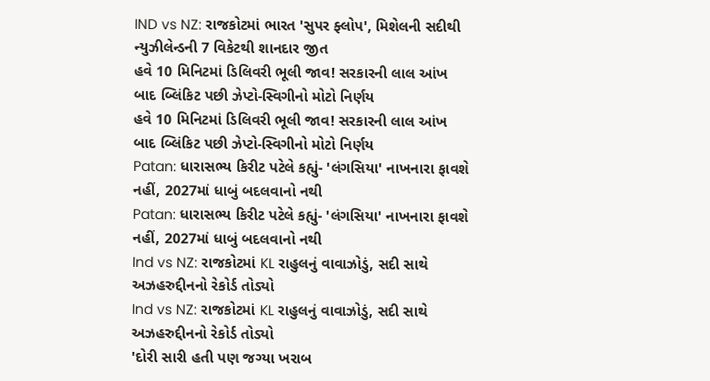IND vs NZ: રાજકોટમાં ભારત 'સુપર ફ્લોપ', મિશેલની સદીથી ન્યુઝીલેન્ડની 7 વિકેટથી શાનદાર જીત
હવે 10 મિનિટમાં ડિલિવરી ભૂલી જાવ! સરકારની લાલ આંખ બાદ બ્લિંકિટ પછી ઝેપ્ટો-સ્વિગીનો મોટો નિર્ણય
હવે 10 મિનિટમાં ડિલિવરી ભૂલી જાવ! સરકારની લાલ આંખ બાદ બ્લિંકિટ પછી ઝેપ્ટો-સ્વિગીનો મોટો નિર્ણય
Patan: ધારાસભ્ય કિરીટ પટેલે કહ્યું- 'લંગસિયા' નાખનારા ફાવશે નહીં, 2027માં ધાબું બદલવાનો નથી
Patan: ધારાસભ્ય કિરીટ પટેલે કહ્યું- 'લંગસિયા' નાખનારા ફાવશે નહીં, 2027માં ધાબું બદલવાનો નથી
Ind vs NZ: રાજકોટમાં KL રાહુલનું વાવાઝોડું, સદી સાથે અઝહરુદ્દીનનો રેકોર્ડ તોડ્યો
Ind vs NZ: રાજકોટમાં KL રાહુલનું વાવાઝોડું, સદી સાથે અઝહરુદ્દીનનો રેકોર્ડ તોડ્યો
'દોરી સારી હતી પણ જગ્યા ખરાબ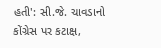હતી': સી.જે. ચાવડાનો કોંગ્રેસ પર કટાક્ષ,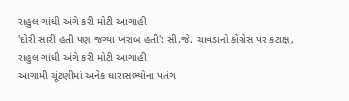રાહુલ ગાંધી અંગે કરી મોટી આગાહી
'દોરી સારી હતી પણ જગ્યા ખરાબ હતી': સી.જે. ચાવડાનો કોંગ્રેસ પર કટાક્ષ, રાહુલ ગાંધી અંગે કરી મોટી આગાહી
આગામી ચૂંટણીમાં અનેક ધારાસભ્યોના પતંગ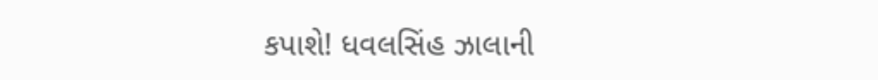કપાશે! ધવલસિંહ ઝાલાની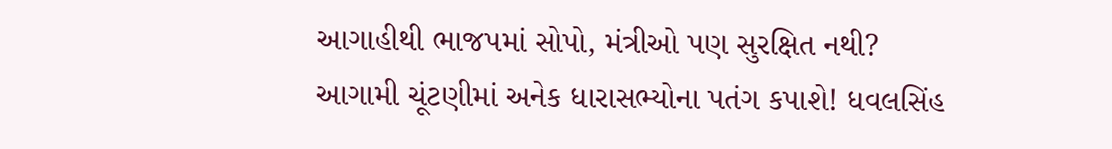આગાહીથી ભાજપમાં સોપો, મંત્રીઓ પણ સુરક્ષિત નથી?
આગામી ચૂંટણીમાં અનેક ધારાસભ્યોના પતંગ કપાશે! ધવલસિંહ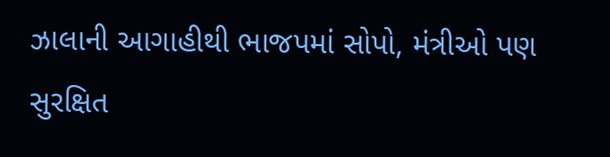ઝાલાની આગાહીથી ભાજપમાં સોપો, મંત્રીઓ પણ સુરક્ષિત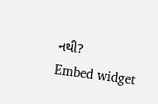નથી?
Embed widget